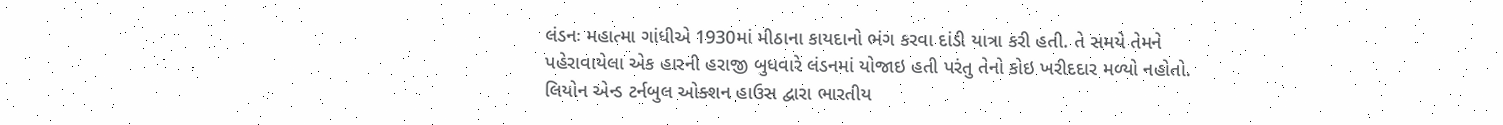લંડનઃ મહાત્મા ગાંધીએ 1930માં મીઠાના કાયદાનો ભંગ કરવા દાંડી યાત્રા કરી હતી. તે સમયે તેમને પહેરાવાયેલા એક હારની હરાજી બુધવારે લંડનમાં યોજાઇ હતી પરંતુ તેનો કોઇ ખરીદદાર મળ્યો નહોતો. લિયોન એન્ડ ટર્નબુલ ઓક્શન હાઉસ દ્વારા ભારતીય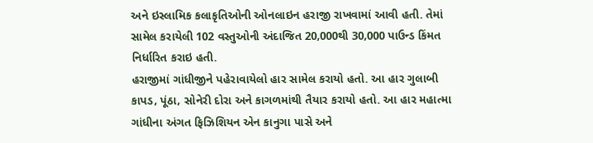અને ઇસ્લામિક કલાકૃતિઓની ઓનલાઇન હરાજી રાખવામાં આવી હતી. તેમાં સામેલ કરાયેલી 102 વસ્તુઓની અંદાજિત 20,000થી 30,000 પાઉન્ડ કિંમત નિર્ધારિત કરાઇ હતી.
હરાજીમાં ગાંધીજીને પહેરાવાયેલો હાર સામેલ કરાયો હતો. આ હાર ગુલાબી કાપડ, પૂંઠા, સોનેરી દોરા અને કાગળમાંથી તૈયાર કરાયો હતો. આ હાર મહાત્મા ગાંધીના અંગત ફિઝિશિયન એન કાનુગા પાસે અને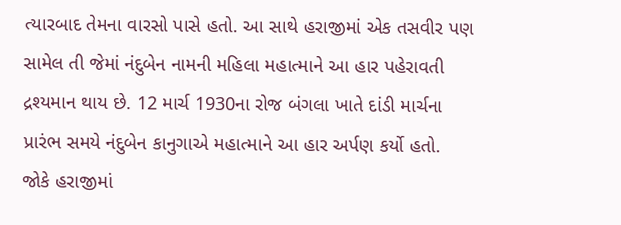ત્યારબાદ તેમના વારસો પાસે હતો. આ સાથે હરાજીમાં એક તસવીર પણ સામેલ તી જેમાં નંદુબેન નામની મહિલા મહાત્માને આ હાર પહેરાવતી દ્રશ્યમાન થાય છે. 12 માર્ચ 1930ના રોજ બંગલા ખાતે દાંડી માર્ચના પ્રારંભ સમયે નંદુબેન કાનુગાએ મહાત્માને આ હાર અર્પણ કર્યો હતો.
જોકે હરાજીમાં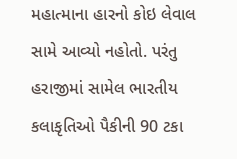મહાત્માના હારનો કોઇ લેવાલ સામે આવ્યો નહોતો. પરંતુ હરાજીમાં સામેલ ભારતીય કલાકૃતિઓ પૈકીની 90 ટકા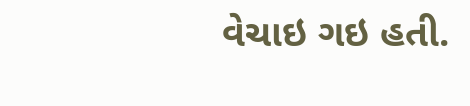વેચાઇ ગઇ હતી.